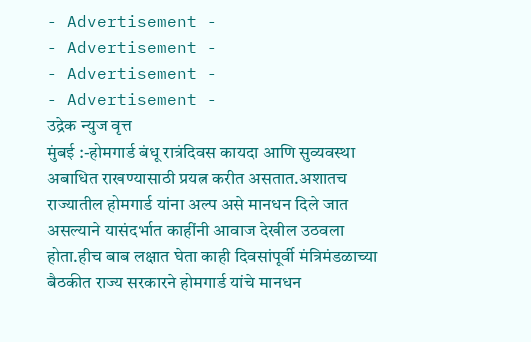- Advertisement -
- Advertisement -
- Advertisement -
- Advertisement -
उद्रेक न्युज वृत्त
मुंबई :-होमगार्ड बंधू रात्रंदिवस कायदा आणि सुव्यवस्था अबाधित राखण्यासाठी प्रयत्न करीत असतात.अशातच राज्यातील होमगार्ड यांना अल्प असे मानधन दिले जात असल्याने यासंदर्भात काहींनी आवाज देखील उठवला होता.हीच बाब लक्षात घेता काही दिवसांपूर्वी मंत्रिमंडळाच्या बैठकीत राज्य सरकारने होमगार्ड यांचे मानधन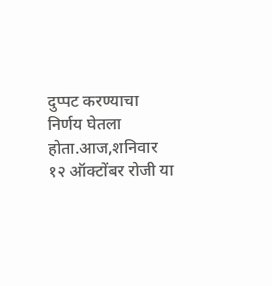दुप्पट करण्याचा निर्णय घेतला होता.आज,शनिवार १२ ऑक्टोंबर रोजी या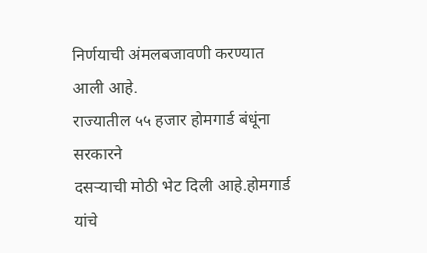निर्णयाची अंमलबजावणी करण्यात आली आहे.
राज्यातील ५५ हजार होमगार्ड बंधूंना सरकारने
दसऱ्याची मोठी भेट दिली आहे.होमगार्ड यांचे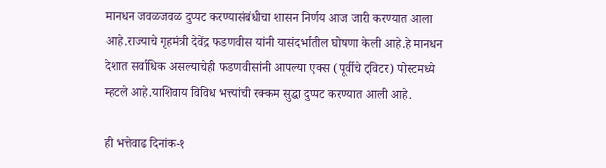मानधन जवळजवळ दुप्पट करण्यासंबंधीचा शासन निर्णय आज जारी करण्यात आला आहे.राज्याचे गृहमंत्री देवेंद्र फडणवीस यांनी यासंदर्भातील घोषणा केली आहे.हे मानधन देशात सर्वाधिक असल्याचेही फडणवीसांनी आपल्या एक्स (पूर्वीचे ट्विटर) पोस्टमध्ये म्हटले आहे.याशिवाय विविध भत्त्यांची रक्कम सुद्धा दुप्पट करण्यात आली आहे.

ही भत्तेवाढ दिनांक-१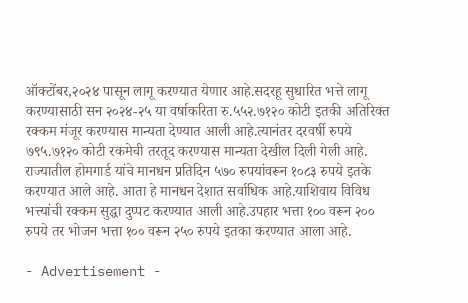ऑक्टोंबर,२०२४ पासून लागू करण्यात येणार आहे.सदरहू सुधारित भत्ते लागू करण्यासाठी सन २०२४-२५ या वर्षाकरिता रु.५५२.७१२० कोटी इतकी अतिरिक्त रक्कम मंजूर करण्यास मान्यता देण्यात आली आहे.त्यानंतर दरवर्षी रुपये ७९५.७१२० कोटी रकमेची तरतूद करण्यास मान्यता देखील दिली गेली आहे.
राज्यातील होमगार्ड यांचे मानधन प्रतिदिन ५७० रुपयांवरून १०८३ रुपये इतके करण्यात आले आहे. आता हे मानधन देशात सर्वाधिक आहे.याशिवाय विविध भत्त्यांची रक्कम सुद्धा दुप्पट करण्यात आली आहे.उपहार भत्ता १०० वरून २०० रुपये तर भोजन भत्ता १०० वरून २५० रुपये इतका करण्यात आला आहे.

- Advertisement -